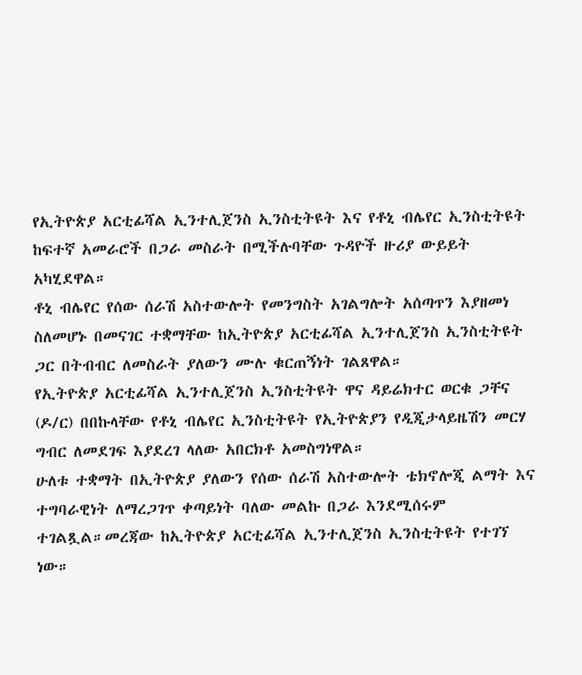የኢትዮጵያ አርቲፊሻል ኢንተሊጀንስ ኢንስቲትዩት እና የቶኒ ብሌየር ኢንስቲትዩት ከፍተኛ አመራሮች በጋራ መስራት በሚችሉባቸው ጉዳዮች ዙሪያ ውይይት አካሂደዋል።
ቶኒ ብሌየር የሰው ሰራሽ አስተውሎት የመንግስት አገልግሎት አሰጣጥን እያዘመነ ስለመሆኑ በመናገር ተቋማቸው ከኢትዮጵያ አርቲፊሻል ኢንተሊጀንስ ኢንስቲትዩት ጋር በትብብር ለመስራት ያለውን ሙሉ ቁርጠኝነት ገልጸዋል።
የኢትዮጵያ አርቲፊሻል ኢንተሊጀንስ ኢንስቲትዩት ዋና ዳይሬክተር ወርቁ ጋቸና (ዶ/ር) በበኩላቸው የቶኒ ብሌየር ኢንስቲትዩት የኢትዮጵያን የዲጂታላይዜሽን መርሃ ግብር ለመደገፍ እያደረገ ላለው አበርክቶ አመስግነዋል።
ሁለቱ ተቋማት በኢትዮጵያ ያለውን የሰው ሰራሽ አስተውሎት ቴክኖሎጂ ልማት እና ተግባራዊነት ለማረጋገጥ ቀጣይነት ባለው መልኩ በጋራ እንደሚሰሩም ተገልጿል።መረጃው ከኢትዮጵያ አርቲፊሻል ኢንተሊጀንስ ኢንስቲትዩት የተገኘ ነው።